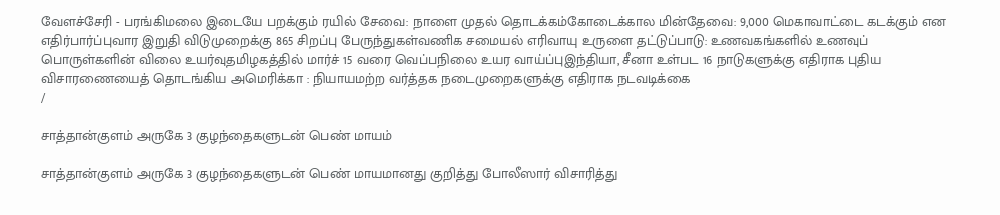வேளச்சேரி - பரங்கிமலை இடையே பறக்கும் ரயில் சேவை: நாளை முதல் தொடக்கம்கோடைக்கால மின்தேவை: 9,000 மெகாவாட்டை கடக்கும் என எதிர்பார்ப்புவார இறுதி விடுமுறைக்கு 865 சிறப்பு பேருந்துகள்வணிக சமையல் எரிவாயு உருளை தட்டுப்பாடு: உணவகங்களில் உணவுப் பொருள்களின் விலை உயர்வுதமிழகத்தில் மார்ச் 15 வரை வெப்பநிலை உயர வாய்ப்புஇந்தியா, சீனா உள்பட 16 நாடுகளுக்கு எதிராக புதிய விசாரணையைத் தொடங்கிய அமெரிக்கா : நியாயமற்ற வர்த்தக நடைமுறைகளுக்கு எதிராக நடவடிக்கை
/

சாத்தான்குளம் அருகே 3 குழந்தைகளுடன் பெண் மாயம்

சாத்தான்குளம் அருகே 3 குழந்தைகளுடன் பெண் மாயமானது குறித்து போலீஸார் விசாரித்து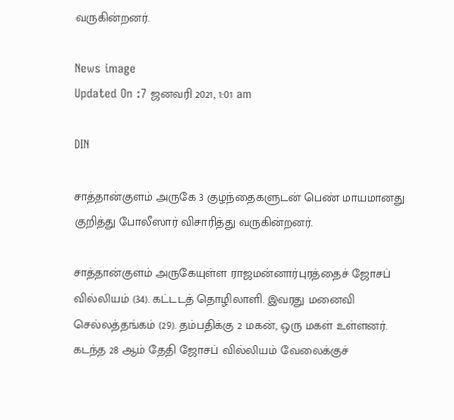வருகின்றனர்.

News image
Updated On :7 ஜனவரி 2021, 1:01 am

DIN

சாத்தான்குளம் அருகே 3 குழந்தைகளுடன் பெண் மாயமானது குறித்து போலீஸார் விசாரித்து வருகின்றனர்.

சாத்தான்குளம் அருகேயுள்ள ராஜமன்னார்புரத்தைச் ஜோசப் வில்லியம் (34). கட்டடத் தொழிலாளி. இவரது மனைவி செல்லத்தங்கம் (29). தம்பதிக்கு 2 மகன், ஒரு மகள் உள்ளனர். கடந்த 28 ஆம் தேதி ஜோசப் வில்லியம் வேலைக்குச்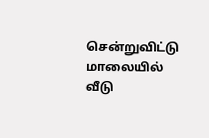சென்றுவிட்டு மாலையில் வீடு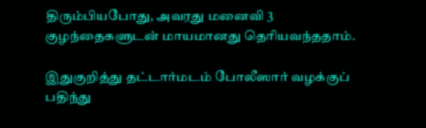திரும்பியபோது, அவரது மனைவி 3 குழந்தைகளுடன் மாயமானது தெரியவந்ததாம்.

இதுகுறித்து தட்டார்மடம் போலீஸார் வழக்குப் பதிந்து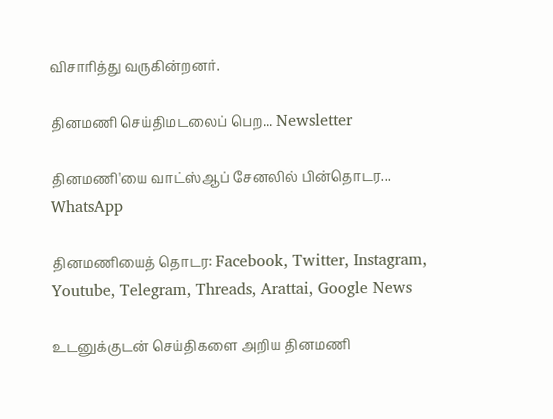விசாரித்து வருகின்றனர்.

தினமணி செய்திமடலைப் பெற... Newsletter

தினமணி'யை வாட்ஸ்ஆப் சேனலில் பின்தொடர... WhatsApp

தினமணியைத் தொடர: Facebook, Twitter, Instagram, Youtube, Telegram, Threads, Arattai, Google News

உடனுக்குடன் செய்திகளை அறிய தினமணி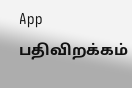App பதிவிறக்கம்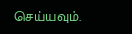செய்யவும்.